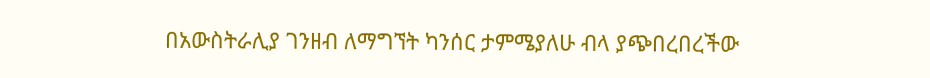በአውስትራሊያ ገንዘብ ለማግኘት ካንሰር ታምሜያለሁ ብላ ያጭበረበረችው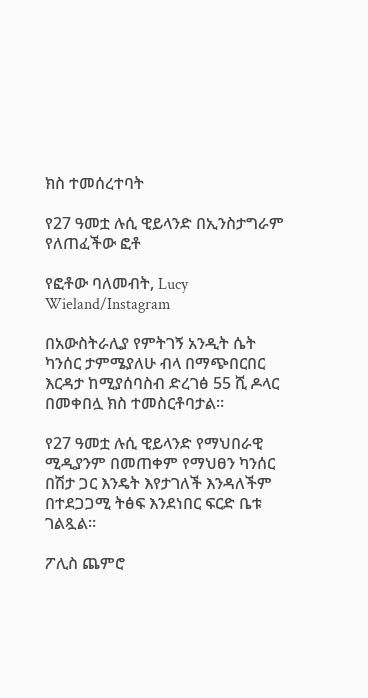ክስ ተመሰረተባት

የ27 ዓመቷ ሉሲ ዊይላንድ በኢንስታግራም የለጠፈችው ፎቶ

የፎቶው ባለመብት, Lucy Wieland/Instagram

በአውስትራሊያ የምትገኝ አንዲት ሴት ካንሰር ታምሜያለሁ ብላ በማጭበርበር እርዳታ ከሚያሰባስብ ድረገፅ 55 ሺ ዶላር በመቀበሏ ክስ ተመስርቶባታል።

የ27 ዓመቷ ሉሲ ዊይላንድ የማህበራዊ ሚዲያንም በመጠቀም የማህፀን ካንሰር በሽታ ጋር እንዴት እየታገለች እንዳለችም በተደጋጋሚ ትፅፍ እንደነበር ፍርድ ቤቱ ገልጿል።

ፖሊስ ጨምሮ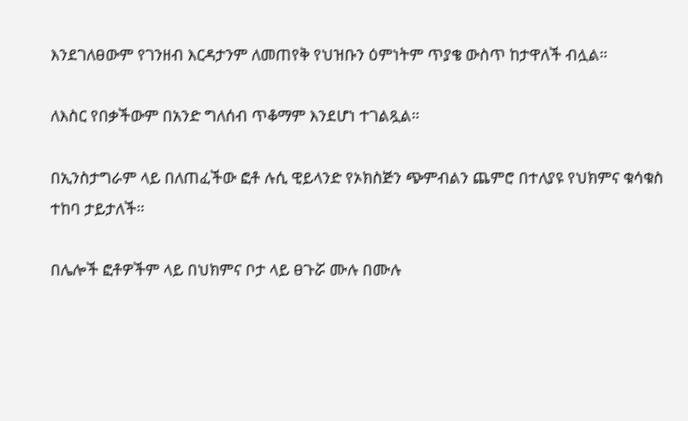እንደገለፀውም የገንዘብ እርዳታንም ለመጠየቅ የህዝቡን ዕምነትም ጥያቄ ውስጥ ከታዋለች ብሏል።

ለእስር የበቃችውም በአንድ ግለሰብ ጥቆማም እንደሆነ ተገልጿል።

በኢንስታግራም ላይ በለጠፈችው ፎቶ ሉሲ ዊይላንድ የኦክስጅን ጭምብልን ጨምሮ በተለያዩ የህክምና ቁሳቁስ ተከባ ታይታለች።

በሌሎች ፎቶዎችም ላይ በህክምና ቦታ ላይ ፀጉሯ ሙሉ በሙሉ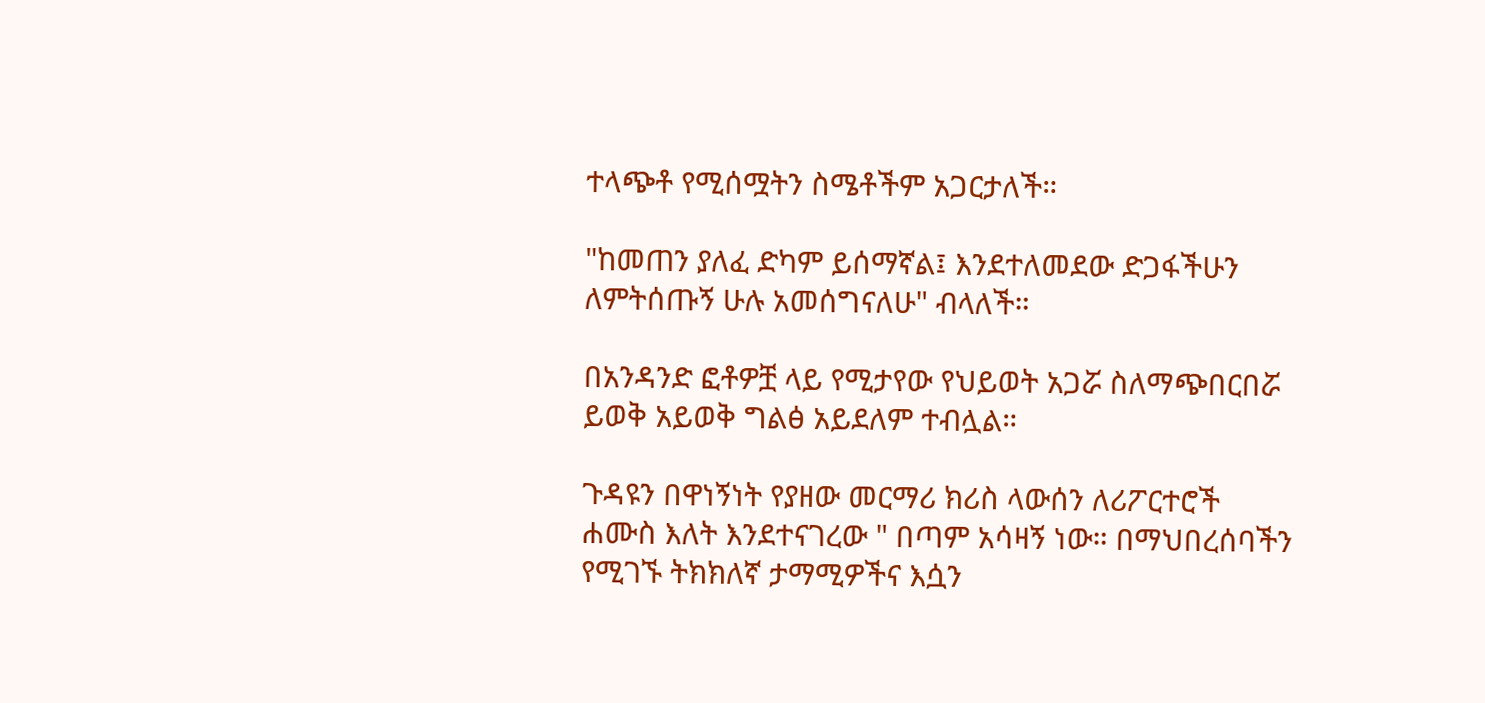ተላጭቶ የሚሰሟትን ስሜቶችም አጋርታለች።

"ከመጠን ያለፈ ድካም ይሰማኛል፤ እንደተለመደው ድጋፋችሁን ለምትሰጡኝ ሁሉ አመሰግናለሁ" ብላለች።

በአንዳንድ ፎቶዎቿ ላይ የሚታየው የህይወት አጋሯ ስለማጭበርበሯ ይወቅ አይወቅ ግልፅ አይደለም ተብሏል።

ጉዳዩን በዋነኝነት የያዘው መርማሪ ክሪስ ላውሰን ለሪፖርተሮች ሐሙስ እለት እንደተናገረው " በጣም አሳዛኝ ነው። በማህበረሰባችን የሚገኙ ትክክለኛ ታማሚዎችና እሷን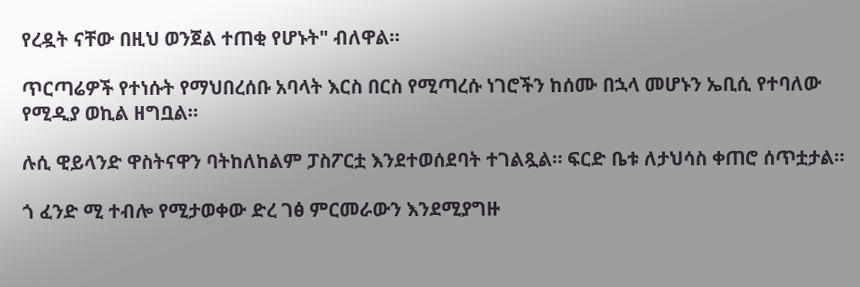የረዷት ናቸው በዚህ ወንጀል ተጠቂ የሆኑት" ብለዋል።

ጥርጣሬዎች የተነሱት የማህበረሰቡ አባላት እርስ በርስ የሚጣረሱ ነገሮችን ከሰሙ በኋላ መሆኑን ኤቢሲ የተባለው የሚዲያ ወኪል ዘግቧል።

ሉሲ ዊይላንድ ዋስትናዋን ባትከለከልም ፓስፖርቷ እንደተወሰደባት ተገልጿል። ፍርድ ቤቱ ለታህሳስ ቀጠሮ ሰጥቷታል።

ጎ ፈንድ ሚ ተብሎ የሚታወቀው ድረ ገፅ ምርመራውን እንደሚያግዙ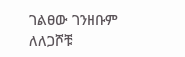ገልፀው ገንዘቡም ለለጋሾቹ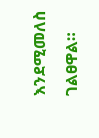እንደሚመለስ ገልፀዋል።